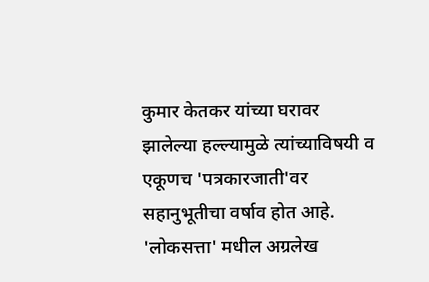कुमार केतकर यांच्या घरावर झालेल्या हल्ल्यामुळे त्यांच्याविषयी व एकूणच 'पत्रकारजाती'वर सहानुभूतीचा वर्षाव होत आहे. 'लोकसत्ता' मधील अग्रलेख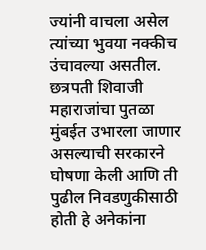ज्यांनी वाचला असेल त्यांच्या भुवया नक्कीच उंचावल्या असतील. छत्रपती शिवाजी महाराजांचा पुतळा मुंबईत उभारला जाणार असल्याची सरकारने घोषणा केली आणि ती पुढील निवडणुकीसाठी होती हे अनेकांना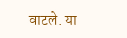वाटले. या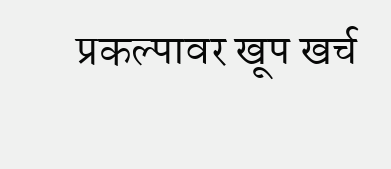प्रकल्पावर खूप खर्च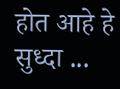होत आहे हे सुध्दा ...